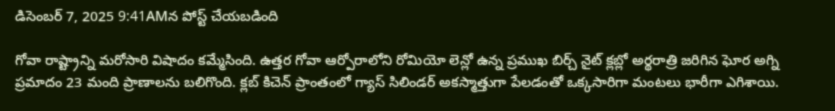డిసెంబర్ 7, 2025 9:41AMన పోస్ట్ చేయబడింది

గోవా రాష్ట్రాన్ని మరోసారి విషాదం కమ్మేసింది. ఉత్తర గోవా ఆర్పోరాలోని రోమియో లెన్లో ఉన్న ప్రముఖ బిర్చ్ నైట్ క్లబ్లో అర్థరాత్రి జరిగిన ఘోర అగ్ని ప్రమాదం 23 మంది ప్రాణాలను బలిగొంది. క్లబ్ కిచెన్ ప్రాంతంలో గ్యాస్ సిలిండర్ అకస్మాత్తుగా పేలడంతో ఒక్కసారిగా మంటలు భారీగా ఎగిశాయి.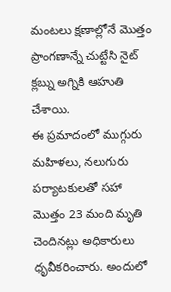మంటలు క్షణాల్లోనే మొత్తం ప్రాంగణాన్నే చుట్టేసి నైట్ క్లబ్ను అగ్నికి ఆహుతి చేశాయి.
ఈ ప్రమాదంలో ముగ్గురు మహిళలు, నలుగురు పర్యాటకులతో సహా మొత్తం 23 మంది మృతి చెందినట్లు అధికారులు ధృవీకరించారు. అందులో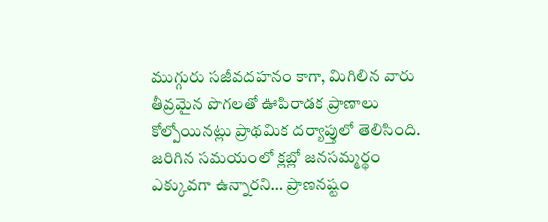ముగ్గురు సజీవదహనం కాగా, మిగిలిన వారు తీవ్రమైన పొగలతో ఊపిరాడక ప్రాణాలు కోల్పోయినట్లు ప్రాథమిక దర్యాప్తులో తెలిసింది. జరిగిన సమయంలో క్లబ్లో జనసమ్మర్థం ఎక్కువగా ఉన్నారని… ప్రాణనష్టం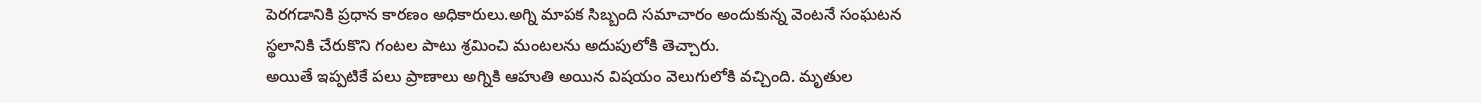పెరగడానికి ప్రధాన కారణం అధికారులు.అగ్ని మాపక సిబ్బంది సమాచారం అందుకున్న వెంటనే సంఘటన స్థలానికి చేరుకొని గంటల పాటు శ్రమించి మంటలను అదుపులోకి తెచ్చారు.
అయితే ఇప్పటికే పలు ప్రాణాలు అగ్నికి ఆహుతి అయిన విషయం వెలుగులోకి వచ్చింది. మృతుల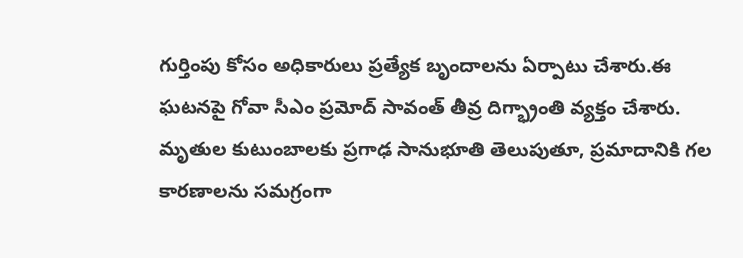గుర్తింపు కోసం అధికారులు ప్రత్యేక బృందాలను ఏర్పాటు చేశారు.ఈ ఘటనపై గోవా సీఎం ప్రమోద్ సావంత్ తీవ్ర దిగ్భ్రాంతి వ్యక్తం చేశారు. మృతుల కుటుంబాలకు ప్రగాఢ సానుభూతి తెలుపుతూ, ప్రమాదానికి గల కారణాలను సమగ్రంగా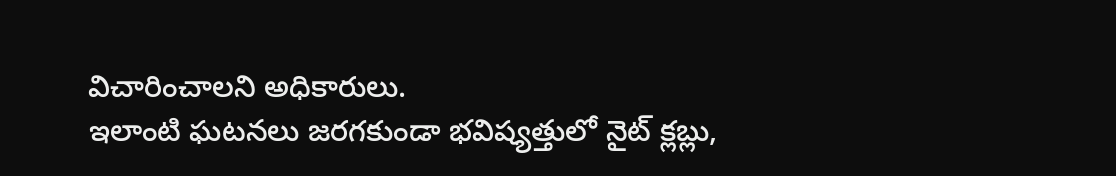విచారించాలని అధికారులు.
ఇలాంటి ఘటనలు జరగకుండా భవిష్యత్తులో నైట్ క్లబ్లు,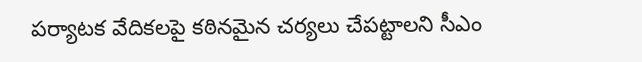పర్యాటక వేదికలపై కఠినమైన చర్యలు చేపట్టాలని సీఎం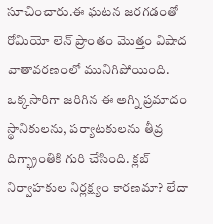సూచించారు.ఈ ఘటన జరగడంతో రోమియో లెన్ ప్రాంతం మొత్తం విషాద వాతావరణంలో మునిగిపోయింది. ఒక్కసారిగా జరిగిన ఈ అగ్ని ప్రమాదం స్థానికులను, పర్యాటకులను తీవ్ర దిగ్భ్రాంతికి గురి చేసింది. క్లబ్ నిర్వాహకుల నిర్లక్ష్యం కారణమా? లేదా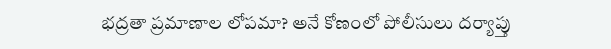భద్రతా ప్రమాణాల లోపమా? అనే కోణంలో పోలీసులు దర్యాప్తు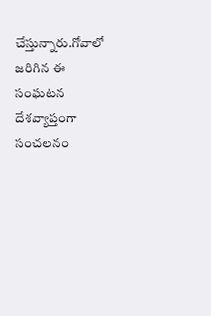చేస్తున్నారు.గోవాలో జరిగిన ఈ సంఘటన దేశవ్యాప్తంగా సంచలనం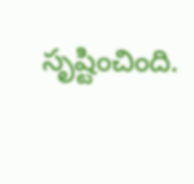సృష్టించింది.